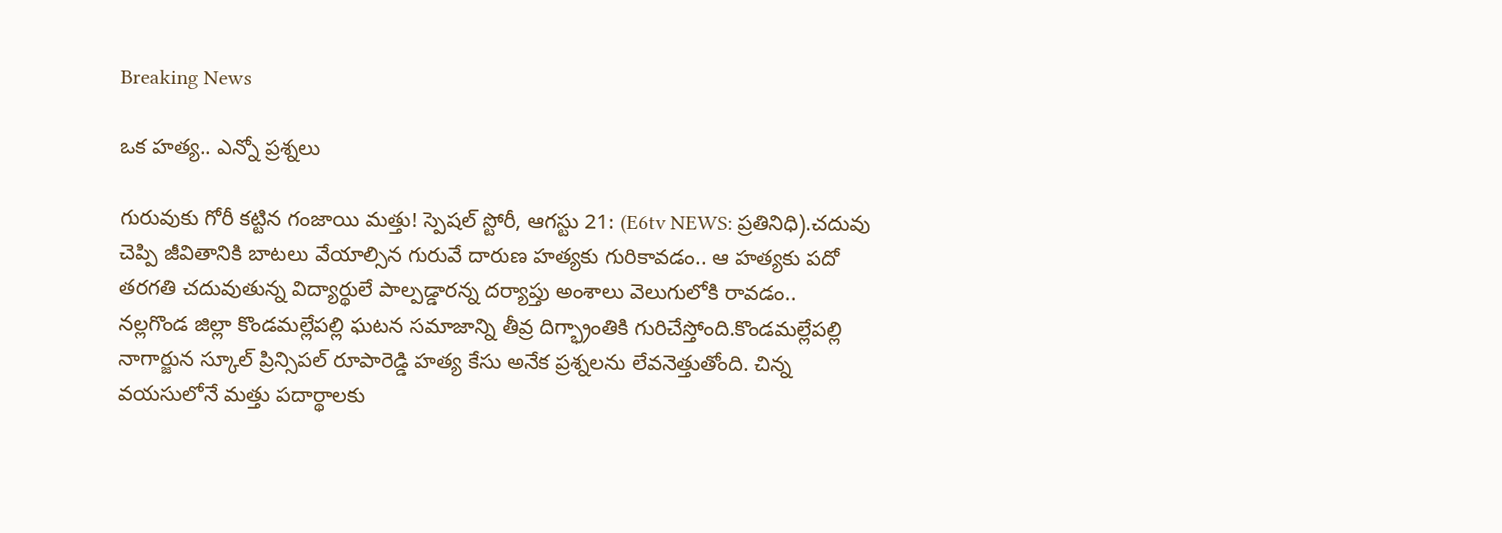Breaking News

ఒక హత్య.. ఎన్నో ప్రశ్నలు

గురువుకు గోరీ కట్టిన గంజాయి మత్తు! స్పెషల్ స్టోరీ, ఆగస్టు 21: (E6tv NEWS: ప్రతినిధి).చదువు చెప్పి జీవితానికి బాటలు వేయాల్సిన గురువే దారుణ హత్యకు గురికావడం.. ఆ హత్యకు పదో తరగతి చదువుతున్న విద్యార్థులే పాల్పడ్డారన్న దర్యాప్తు అంశాలు వెలుగులోకి రావడం.. నల్లగొండ జిల్లా కొండమల్లేపల్లి ఘటన సమాజాన్ని తీవ్ర దిగ్భ్రాంతికి గురిచేస్తోంది.కొండమల్లేపల్లి నాగార్జున స్కూల్‌ ప్రిన్సిపల్‌ రూపారెడ్డి హత్య కేసు అనేక ప్రశ్నలను లేవనెత్తుతోంది. చిన్న వయసులోనే మత్తు పదార్థాలకు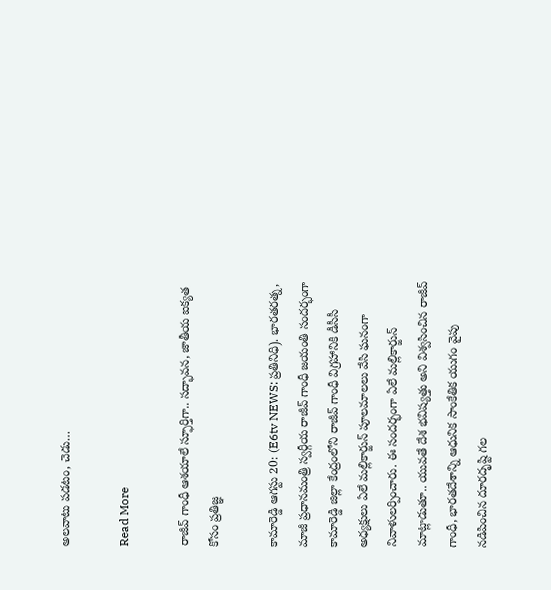అలవాటు పడటం, చెడు…

Read More

రాజీవ్ గాంధీ ఆశయాలే స్ఫూర్తిగా.. సద్భావన, జాతీయ ఐక్యత కోసం ప్రతిజ్ఞ

కామారెడ్డి ఆగస్టు 20: (E6tv NEWS: ప్రతినిధి). భారతరత్న, మాజీ ప్రధానమంత్రి స్వర్గీయ రాజీవ్ గాంధీ జయంతి సందర్భంగా కామారెడ్డి జిల్లా కేంద్రంలోని రాజీవ్ గాంధీ విగ్రహానికి డీసీసీ అధ్యక్షులు ఏలే మల్లికార్జున్ పూలమాలలు వేసి ఘనంగా నివాళులర్పించారు. ఈ సందర్భంగా ఏలే మల్లికార్జున్ మాట్లాడుతూ.. యువతే దేశ భవిష్యత్తు అని విశ్వసించిన రాజీవ్ గాంధీ, భారతదేశాన్ని ఆధునిక సాంకేతిక యుగం వైపు నడిపించిన దూరదృష్టి గల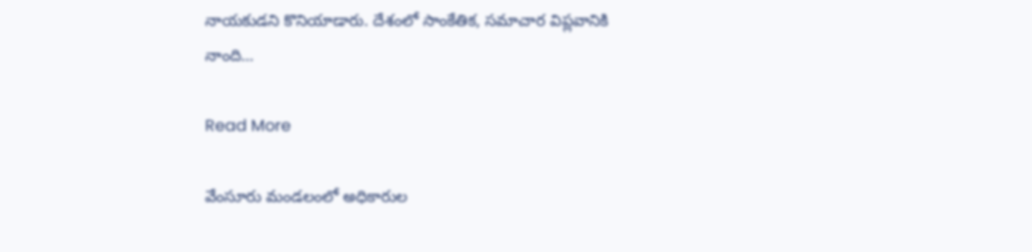నాయకుడని కొనియాడారు. దేశంలో సాంకేతిక, సమాచార విప్లవానికి నాంది…

Read More

వేంసూరు మండలంలో అధికారుల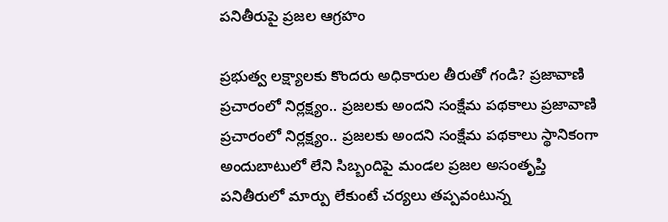పనితీరుపై ప్రజల ఆగ్రహం

ప్రభుత్వ లక్ష్యాలకు కొందరు అధికారుల తీరుతో గండి? ప్రజావాణి ప్రచారంలో నిర్లక్ష్యం.. ప్రజలకు అందని సంక్షేమ పథకాలు ప్రజావాణి ప్రచారంలో నిర్లక్ష్యం.. ప్రజలకు అందని సంక్షేమ పథకాలు స్థానికంగా అందుబాటులో లేని సిబ్బందిపై మండల ప్రజల అసంతృప్తి పనితీరులో మార్పు లేకుంటే చర్యలు తప్పవంటున్న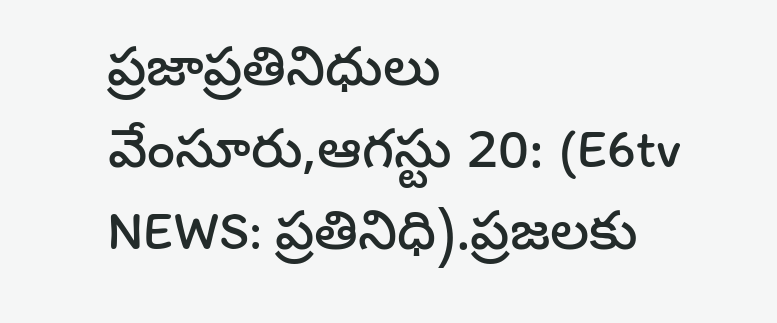ప్రజాప్రతినిధులు వేంసూరు,ఆగస్టు 20: (E6tv NEWS: ప్రతినిధి).ప్రజలకు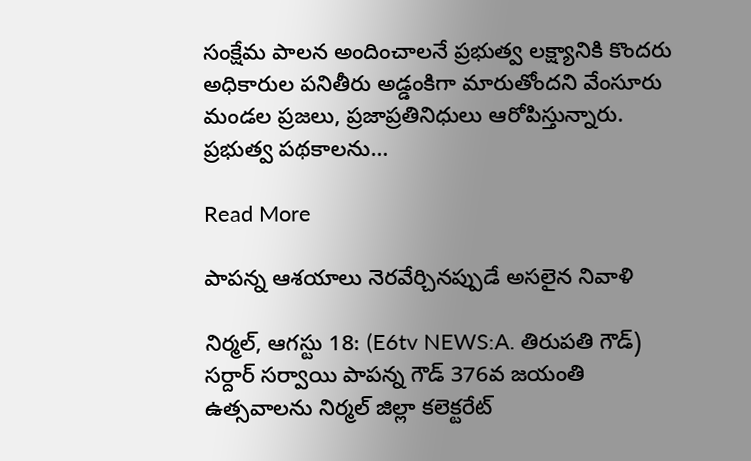సంక్షేమ పాలన అందించాలనే ప్రభుత్వ లక్ష్యానికి కొందరు అధికారుల పనితీరు అడ్డంకిగా మారుతోందని వేంసూరు మండల ప్రజలు, ప్రజాప్రతినిధులు ఆరోపిస్తున్నారు. ప్రభుత్వ పథకాలను…

Read More

పాపన్న ఆశయాలు నెరవేర్చినప్పుడే అసలైన నివాళి

నిర్మల్, ఆగస్టు 18: (E6tv NEWS:A. తిరుపతి గౌడ్) సర్దార్ సర్వాయి పాపన్న గౌడ్ 376వ జయంతి ఉత్సవాలను నిర్మల్ జిల్లా కలెక్టరేట్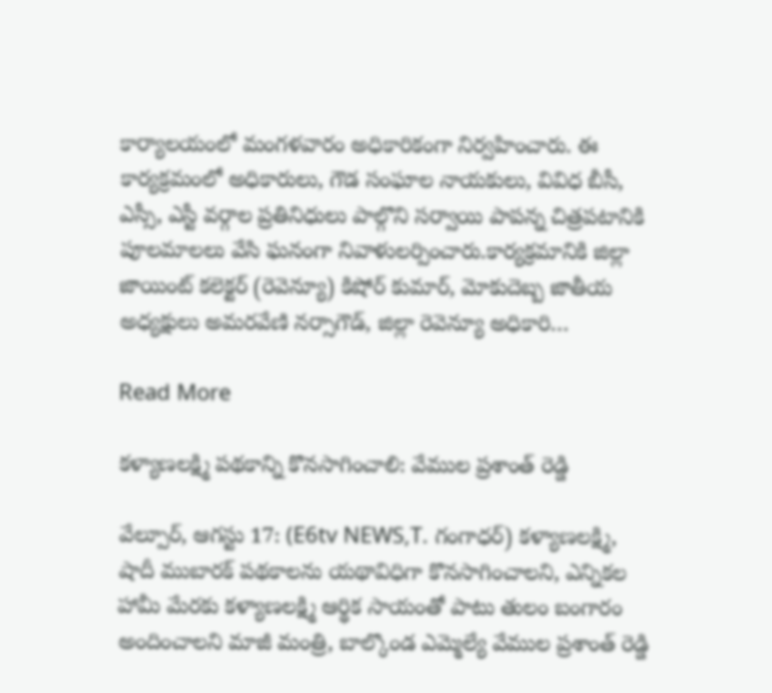కార్యాలయంలో మంగళవారం అధికారికంగా నిర్వహించారు. ఈ కార్యక్రమంలో అధికారులు, గౌడ సంఘాల నాయకులు, వివిధ బీసీ, ఎస్సీ, ఎస్టీ వర్గాల ప్రతినిధులు పాల్గొని సర్వాయి పాపన్న చిత్రపటానికి పూలమాలలు వేసి ఘనంగా నివాళులర్పించారు.కార్యక్రమానికి జిల్లా జాయింట్ కలెక్టర్ (రెవెన్యూ) కిషోర్ కుమార్, మోకుదెబ్బ జాతీయ అధ్యక్షులు అమరవేణి నర్సాగౌడ్, జిల్లా రెవెన్యూ అధికారి…

Read More

కళ్యాణలక్ష్మి పథకాన్ని కొనసాగించాలి: వేముల ప్రశాంత్ రెడ్డి

వేల్పూర్, ఆగస్టు 17: (E6tv NEWS,T. గంగాధర్) కళ్యాణలక్ష్మి, షాదీ ముబారక్ పథకాలను యథావిధిగా కొనసాగించాలని, ఎన్నికల హామీ మేరకు కళ్యాణలక్ష్మి ఆర్థిక సాయంతో పాటు తులం బంగారం అందించాలని మాజీ మంత్రి, బాల్కొండ ఎమ్మెల్యే వేముల ప్రశాంత్ రెడ్డి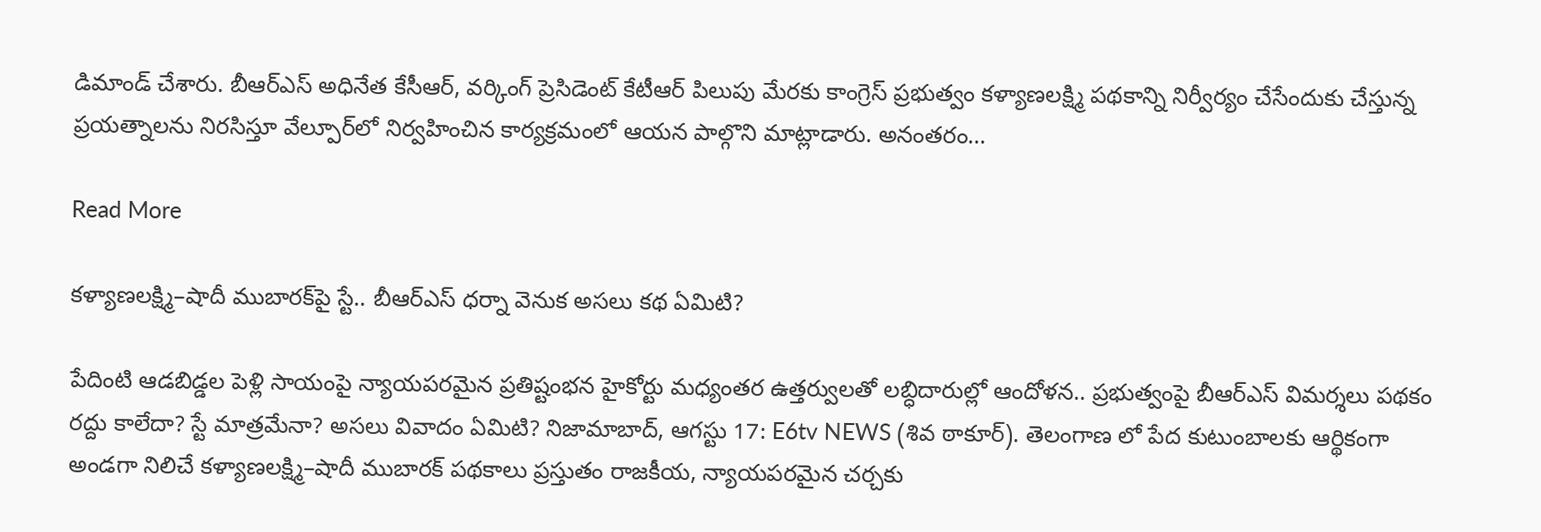డిమాండ్ చేశారు. బీఆర్‌ఎస్ అధినేత కేసీఆర్, వర్కింగ్ ప్రెసిడెంట్ కేటీఆర్ పిలుపు మేరకు కాంగ్రెస్ ప్రభుత్వం కళ్యాణలక్ష్మి పథకాన్ని నిర్వీర్యం చేసేందుకు చేస్తున్న ప్రయత్నాలను నిరసిస్తూ వేల్పూర్‌లో నిర్వహించిన కార్యక్రమంలో ఆయన పాల్గొని మాట్లాడారు. అనంతరం…

Read More

కళ్యాణలక్ష్మి–షాదీ ముబారక్‌పై స్టే.. బీఆర్ఎస్ ధర్నా వెనుక అసలు కథ ఏమిటి?

పేదింటి ఆడబిడ్డల పెళ్లి సాయంపై న్యాయపరమైన ప్రతిష్టంభన హైకోర్టు మధ్యంతర ఉత్తర్వులతో లబ్ధిదారుల్లో ఆందోళన.. ప్రభుత్వంపై బీఆర్ఎస్ విమర్శలు పథకం రద్దు కాలేదా? స్టే మాత్రమేనా? అసలు వివాదం ఏమిటి? నిజామాబాద్, ఆగస్టు 17: E6tv NEWS (శివ ఠాకూర్). తెలంగాణ లో పేద కుటుంబాలకు ఆర్థికంగా అండగా నిలిచే కళ్యాణలక్ష్మి–షాదీ ముబారక్ పథకాలు ప్రస్తుతం రాజకీయ, న్యాయపరమైన చర్చకు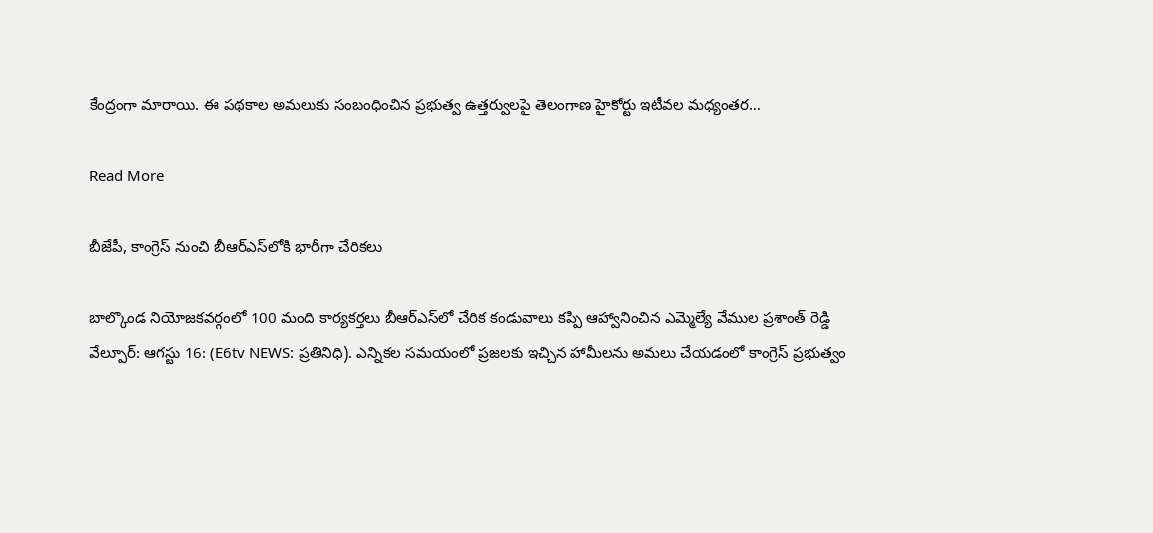కేంద్రంగా మారాయి. ఈ పథకాల అమలుకు సంబంధించిన ప్రభుత్వ ఉత్తర్వులపై తెలంగాణ హైకోర్టు ఇటీవల మధ్యంతర…

Read More

బీజేపీ, కాంగ్రెస్ నుంచి బీఆర్ఎస్‌లోకి భారీగా చేరికలు

బాల్కొండ నియోజకవర్గంలో 100 మంది కార్యకర్తలు బీఆర్ఎస్‌లో చేరిక కండువాలు కప్పి ఆహ్వానించిన ఎమ్మెల్యే వేముల ప్రశాంత్ రెడ్డి వేల్పూర్: ఆగస్టు 16: (E6tv NEWS: ప్రతినిధి). ఎన్నికల సమయంలో ప్రజలకు ఇచ్చిన హామీలను అమలు చేయడంలో కాంగ్రెస్ ప్రభుత్వం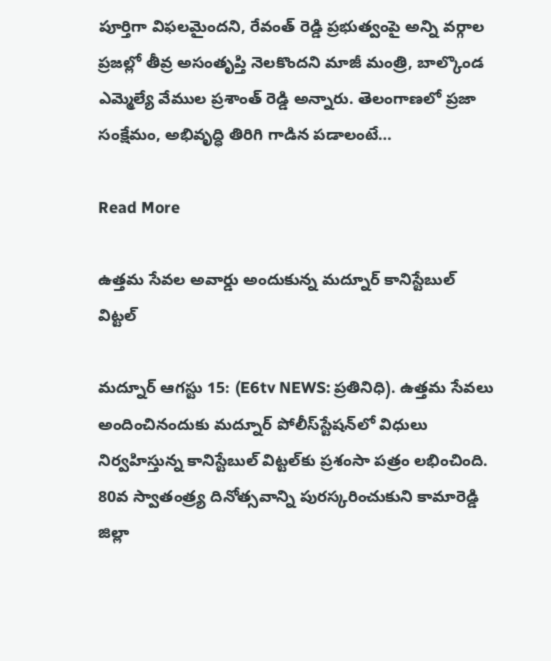పూర్తిగా విఫలమైందని, రేవంత్ రెడ్డి ప్రభుత్వంపై అన్ని వర్గాల ప్రజల్లో తీవ్ర అసంతృప్తి నెలకొందని మాజీ మంత్రి, బాల్కొండ ఎమ్మెల్యే వేముల ప్రశాంత్ రెడ్డి అన్నారు. తెలంగాణలో ప్రజా సంక్షేమం, అభివృద్ధి తిరిగి గాడిన పడాలంటే…

Read More

ఉత్తమ సేవల అవార్డు అందుకున్న మద్నూర్ కానిస్టేబుల్ విట్టల్

మద్నూర్ ఆగస్టు 15: (E6tv NEWS: ప్రతినిధి). ఉత్తమ సేవలు అందించినందుకు మద్నూర్ పోలీస్‌స్టేషన్‌లో విధులు నిర్వహిస్తున్న కానిస్టేబుల్ విట్టల్‌కు ప్రశంసా పత్రం లభించింది. 80వ స్వాతంత్ర్య దినోత్సవాన్ని పురస్కరించుకుని కామారెడ్డి జిల్లా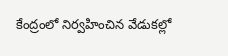కేంద్రంలో నిర్వహించిన వేడుకల్లో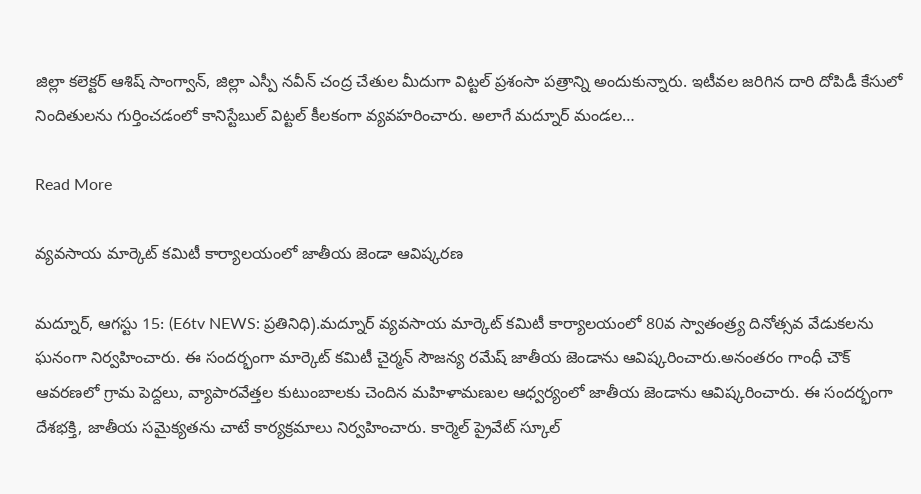జిల్లా కలెక్టర్ ఆశిష్ సాంగ్వాన్, జిల్లా ఎస్పీ నవీన్ చంద్ర చేతుల మీదుగా విట్టల్ ప్రశంసా పత్రాన్ని అందుకున్నారు. ఇటీవల జరిగిన దారి దోపిడీ కేసులో నిందితులను గుర్తించడంలో కానిస్టేబుల్ విట్టల్ కీలకంగా వ్యవహరించారు. అలాగే మద్నూర్ మండల…

Read More

వ్యవసాయ మార్కెట్ కమిటీ కార్యాలయంలో జాతీయ జెండా ఆవిష్కరణ

మద్నూర్, ఆగస్టు 15: (E6tv NEWS: ప్రతినిధి).మద్నూర్ వ్యవసాయ మార్కెట్ కమిటీ కార్యాలయంలో 80వ స్వాతంత్ర్య దినోత్సవ వేడుకలను ఘనంగా నిర్వహించారు. ఈ సందర్భంగా మార్కెట్ కమిటీ చైర్మన్ సౌజన్య రమేష్ జాతీయ జెండాను ఆవిష్కరించారు.అనంతరం గాంధీ చౌక్ ఆవరణలో గ్రామ పెద్దలు, వ్యాపారవేత్తల కుటుంబాలకు చెందిన మహిళామణుల ఆధ్వర్యంలో జాతీయ జెండాను ఆవిష్కరించారు. ఈ సందర్భంగా దేశభక్తి, జాతీయ సమైక్యతను చాటే కార్యక్రమాలు నిర్వహించారు. కార్మెల్ ప్రైవేట్ స్కూల్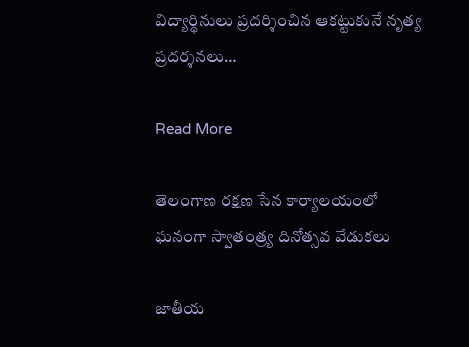విద్యార్థినులు ప్రదర్శించిన ఆకట్టుకునే నృత్య ప్రదర్శనలు…

Read More

తెలంగాణ రక్షణ సేన కార్యాలయంలో ఘనంగా స్వాతంత్ర్య దినోత్సవ వేడుకలు

జాతీయ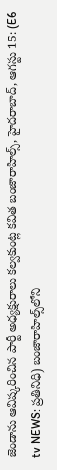జెండాను ఆవిష్కరించిన పార్టీ అధ్యక్షురాలు కల్వకుంట్ల కవిత బంజారాహిల్స్, హైదరాబాద్, ఆగస్టు 15: (E6 tv NEWS: ప్రతినిధి) బంజారాహిల్స్‌లోని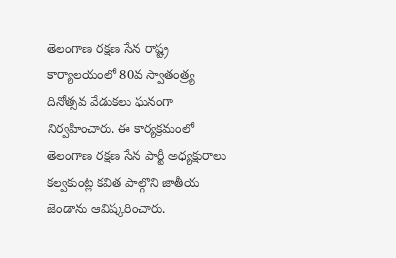తెలంగాణ రక్షణ సేన రాష్ట్ర కార్యాలయంలో 80వ స్వాతంత్ర్య దినోత్సవ వేడుకలు ఘనంగా నిర్వహించారు. ఈ కార్యక్రమంలో తెలంగాణ రక్షణ సేన పార్టీ అధ్యక్షురాలు కల్వకుంట్ల కవిత పాల్గొని జాతీయ జెండాను ఆవిష్కరించారు.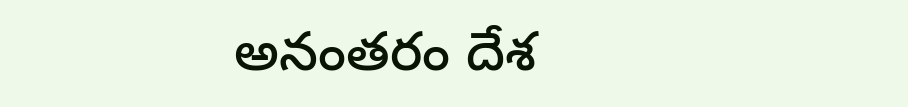అనంతరం దేశ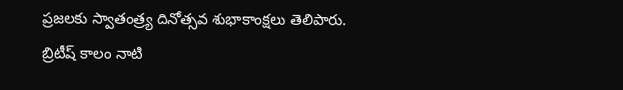ప్రజలకు స్వాతంత్ర్య దినోత్సవ శుభాకాంక్షలు తెలిపారు. బ్రిటీష్ కాలం నాటి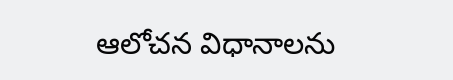ఆలోచన విధానాలను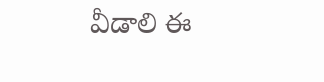వీడాలి ఈ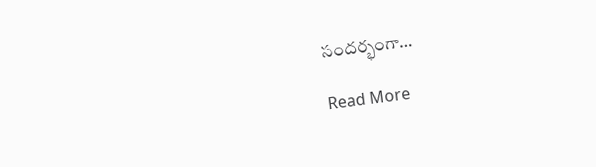సందర్భంగా…

Read More